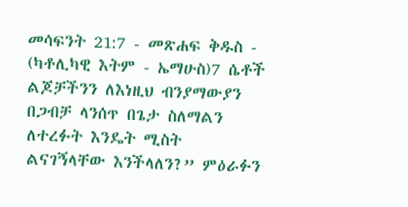መሳፍንት 21:7 - መጽሐፍ ቅዱስ - (ካቶሊካዊ እትም - ኤማሁስ)7 ሴቶች ልጆቻችንን ለእነዚህ ብንያማውያን በጋብቻ ላንሰጥ በጌታ ስለማልን ለተረፉት እንዴት ሚስት ልናገኝላቸው እንችላለን?” ምዕራፉን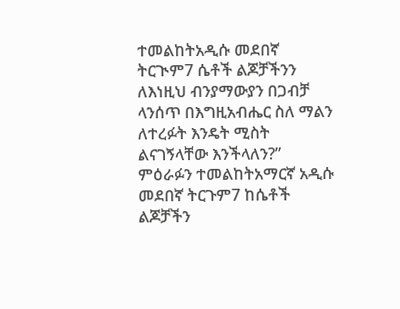ተመልከትአዲሱ መደበኛ ትርጒም7 ሴቶች ልጆቻችንን ለእነዚህ ብንያማውያን በጋብቻ ላንሰጥ በእግዚአብሔር ስለ ማልን ለተረፉት እንዴት ሚስት ልናገኝላቸው እንችላለን?” ምዕራፉን ተመልከትአማርኛ አዲሱ መደበኛ ትርጉም7 ከሴቶች ልጆቻችን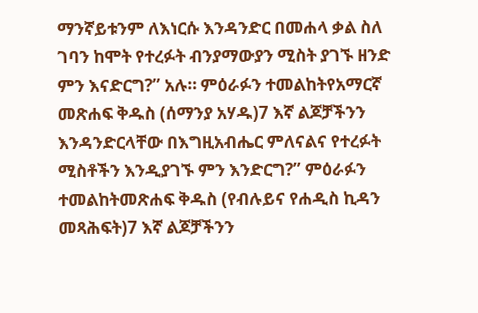ማንኛይቱንም ለእነርሱ እንዳንድር በመሐላ ቃል ስለ ገባን ከሞት የተረፉት ብንያማውያን ሚስት ያገኙ ዘንድ ምን እናድርግ?” አሉ። ምዕራፉን ተመልከትየአማርኛ መጽሐፍ ቅዱስ (ሰማንያ አሃዱ)7 እኛ ልጆቻችንን እንዳንድርላቸው በእግዚአብሔር ምለናልና የተረፉት ሚስቶችን እንዲያገኙ ምን እንድርግ?” ምዕራፉን ተመልከትመጽሐፍ ቅዱስ (የብሉይና የሐዲስ ኪዳን መጻሕፍት)7 እኛ ልጆቻችንን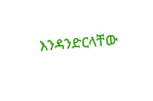እንዳንድርላቸው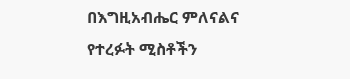በእግዚአብሔር ምለናልና የተረፉት ሚስቶችን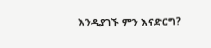እንዲያገኙ ምን እናድርግ?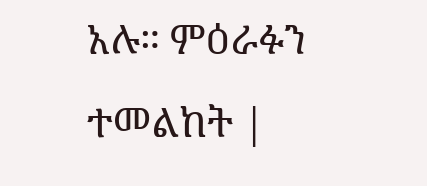አሉ። ምዕራፉን ተመልከት |